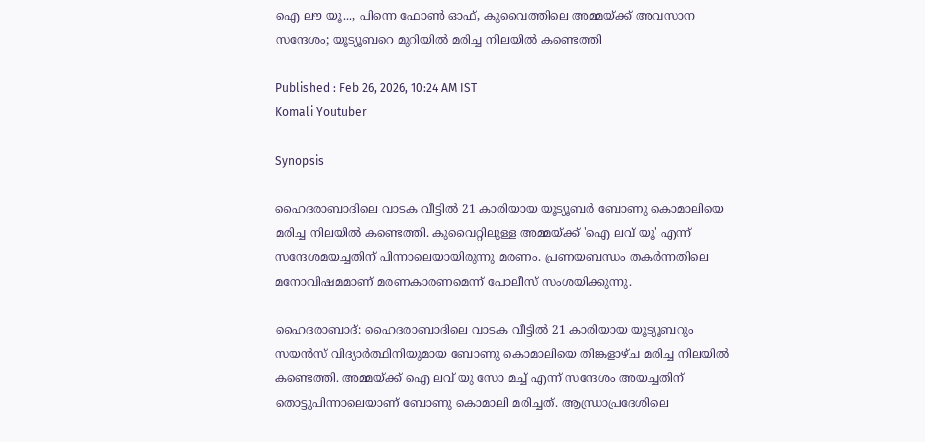ഐ ലൗ യൂ..., പിന്നെ ഫോൺ ഓഫ്, കുവൈത്തിലെ അമ്മയ്ക്ക് അവസാന സന്ദേശം; യൂട്യൂബറെ മുറിയിൽ മരിച്ച നിലയിൽ കണ്ടെത്തി

Published : Feb 26, 2026, 10:24 AM IST
Komali Youtuber

Synopsis

ഹൈദരാബാദിലെ വാടക വീട്ടിൽ 21 കാരിയായ യൂട്യൂബർ ബോണു കൊമാലിയെ മരിച്ച നിലയിൽ കണ്ടെത്തി. കുവൈറ്റിലുള്ള അമ്മയ്ക്ക് 'ഐ ലവ് യൂ' എന്ന് സന്ദേശമയച്ചതിന് പിന്നാലെയായിരുന്നു മരണം. പ്രണയബന്ധം തകർന്നതിലെ മനോവിഷമമാണ് മരണകാരണമെന്ന് പോലീസ് സംശയിക്കുന്നു.

ഹൈദരാബാദ്: ഹൈദരാബാദിലെ വാടക വീട്ടിൽ 21 കാരിയായ യൂട്യൂബറും സയൻസ് വിദ്യാർത്ഥിനിയുമായ ബോണു കൊമാലിയെ തിങ്കളാഴ്ച മരിച്ച നിലയിൽ കണ്ടെത്തി. അമ്മയ്ക്ക് ഐ ലവ് യു സോ മച്ച് എന്ന് സന്ദേശം അയച്ചതിന് തൊട്ടുപിന്നാലെയാണ് ബോണു കൊമാലി മരിച്ചത്. ആന്ധ്രാപ്രദേശിലെ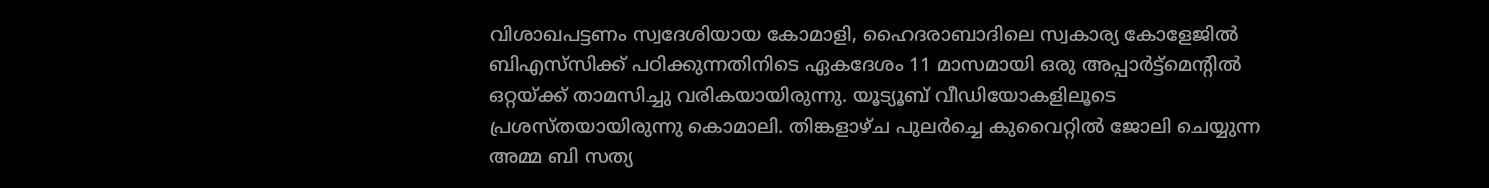വിശാഖപട്ടണം സ്വദേശിയായ കോമാളി, ഹൈദരാബാദിലെ സ്വകാര്യ കോളേജിൽ ബിഎസ്‌സിക്ക് പഠിക്കുന്നതിനിടെ ഏകദേശം 11 മാസമായി ഒരു അപ്പാർട്ട്മെന്റിൽ ഒറ്റയ്ക്ക് താമസിച്ചു വരികയായിരുന്നു. യൂട്യൂബ് വീഡിയോകളിലൂടെ പ്രശസ്തയായിരുന്നു കൊമാലി. തിങ്കളാഴ്ച പുലർച്ചെ കുവൈറ്റിൽ ജോലി ചെയ്യുന്ന അമ്മ ബി സത്യ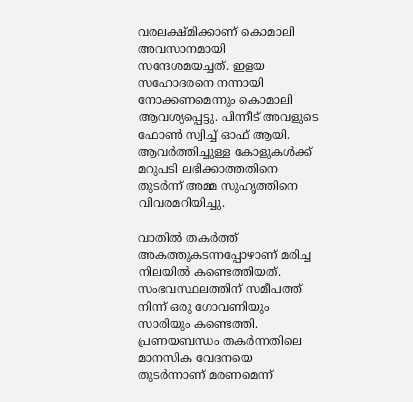വരലക്ഷ്മിക്കാണ് കൊമാലി അവസാനമായി സന്ദേശമയച്ചത്. ഇളയ സഹോദരനെ നന്നായി നോക്കണമെന്നും കൊമാലി ആവശ്യപ്പെട്ടു. പിന്നീട് അവളുടെ ഫോൺ സ്വിച്ച് ഓഫ് ആയി. ആവർത്തിച്ചുള്ള കോളുകൾക്ക് മറുപടി ലഭിക്കാത്തതിനെ തുടർന്ന് അമ്മ സുഹൃത്തിനെ വിവരമറിയിച്ചു.

വാതിൽ തകർത്ത് അകത്തുകടന്നപ്പോഴാണ് മരിച്ച നിലയിൽ കണ്ടെത്തിയത്. സംഭവസ്ഥലത്തിന് സമീപത്ത് നിന്ന് ഒരു ഗോവണിയും സാരിയും കണ്ടെത്തി. പ്രണയബന്ധം തകർന്നതിലെ മാനസിക വേദനയെ തുടർന്നാണ് മരണമെന്ന്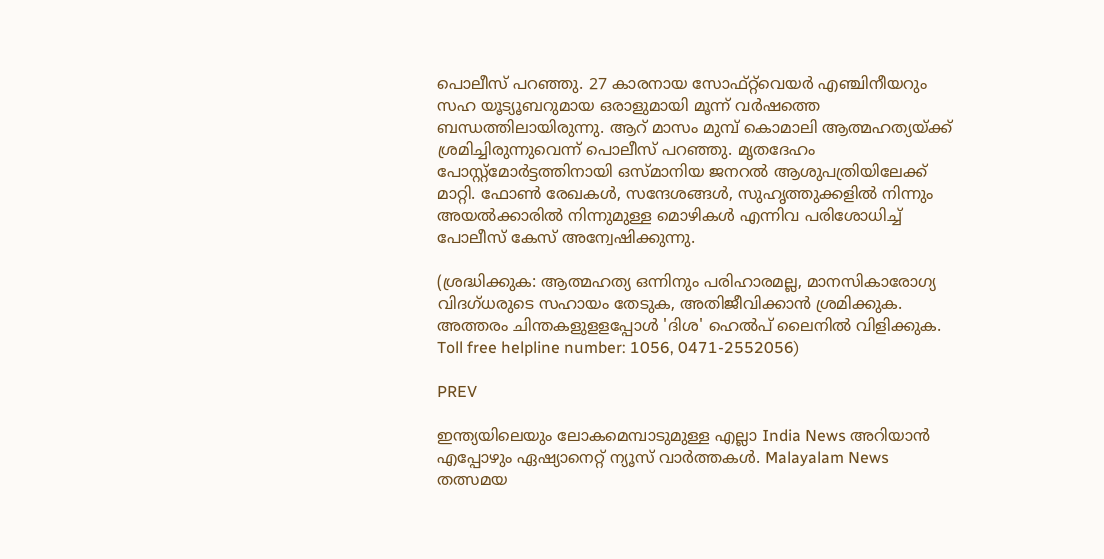പൊലീസ് പറഞ്ഞു. 27 കാരനായ സോഫ്റ്റ്‌വെയർ എഞ്ചിനീയറും സഹ യൂട്യൂബറുമായ ഒരാളുമായി മൂന്ന് വർഷത്തെ ബന്ധത്തിലായിരുന്നു. ആറ് മാസം മുമ്പ് കൊമാലി ആത്മഹത്യയ്ക്ക് ശ്രമിച്ചിരുന്നുവെന്ന് പൊലീസ് പറഞ്ഞു. മൃതദേഹം പോസ്റ്റ്‌മോർട്ടത്തിനായി ഒസ്മാനിയ ജനറൽ ആശുപത്രിയിലേക്ക് മാറ്റി. ഫോൺ രേഖകൾ, സന്ദേശങ്ങൾ, സുഹൃത്തുക്കളിൽ നിന്നും അയൽക്കാരിൽ നിന്നുമുള്ള മൊഴികൾ എന്നിവ പരിശോധിച്ച് പോലീസ് കേസ് അന്വേഷിക്കുന്നു.

(ശ്രദ്ധിക്കുക: ആത്മഹത്യ ഒന്നിനും പരിഹാരമല്ല, മാനസികാരോഗ്യ വിദഗ്ധരുടെ സഹായം തേടുക, അതിജീവിക്കാൻ ശ്രമിക്കുക. അത്തരം ചിന്തകളുളളപ്പോൾ 'ദിശ' ഹെൽപ് ലൈനിൽ വിളിക്കുക. Toll free helpline number: 1056, 0471-2552056)

PREV

ഇന്ത്യയിലെയും ലോകമെമ്പാടുമുള്ള എല്ലാ India News അറിയാൻ എപ്പോഴും ഏഷ്യാനെറ്റ് ന്യൂസ് വാർത്തകൾ. Malayalam News   തത്സമയ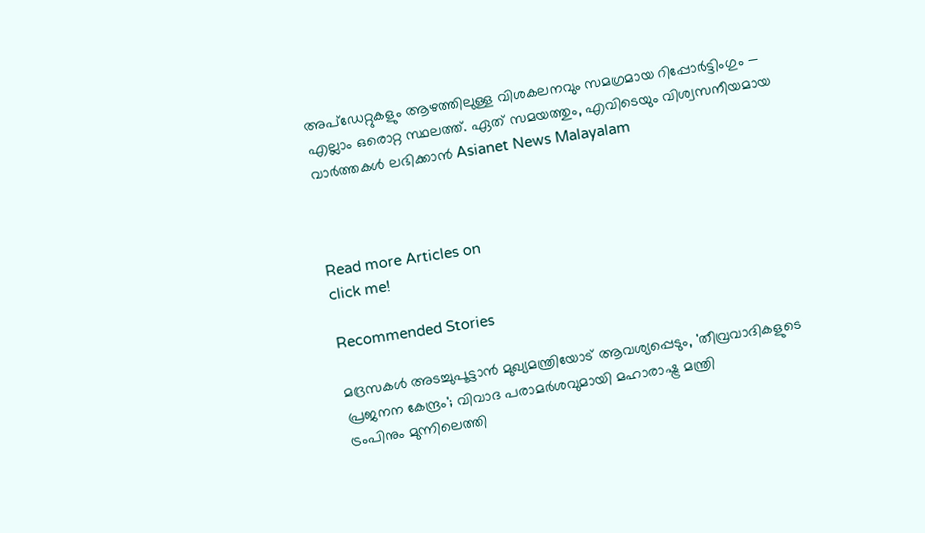അപ്‌ഡേറ്റുകളും ആഴത്തിലുള്ള വിശകലനവും സമഗ്രമായ റിപ്പോർട്ടിംഗും — എല്ലാം ഒരൊറ്റ സ്ഥലത്ത്. ഏത് സമയത്തും, എവിടെയും വിശ്വസനീയമായ വാർത്തകൾ ലഭിക്കാൻ Asianet News Malayalam



Read more Articles on
click me!

Recommended Stories

മദ്രസകൾ അടച്ചുപൂട്ടാൻ മുഖ്യമന്ത്രിയോട് ആവശ്യപ്പെടും, 'തീവ്രവാദികളുടെ പ്രജനന കേന്ദ്രം'; വിവാദ പരാമർശവുമായി മഹാരാഷ്ട്ര മന്ത്രി
ട്രംപിനും മുന്നിലെത്തി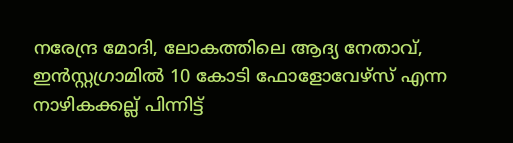നരേന്ദ്ര മോദി, ലോകത്തിലെ ആദ്യ നേതാവ്, ഇൻസ്റ്റഗ്രാമിൽ 10 കോടി ഫോളോവേഴ്‌സ് എന്ന നാഴികക്കല്ല് പിന്നിട്ട്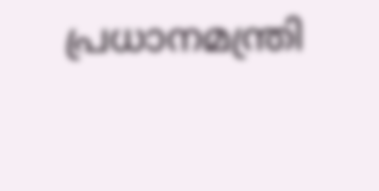പ്രധാനമന്ത്രി